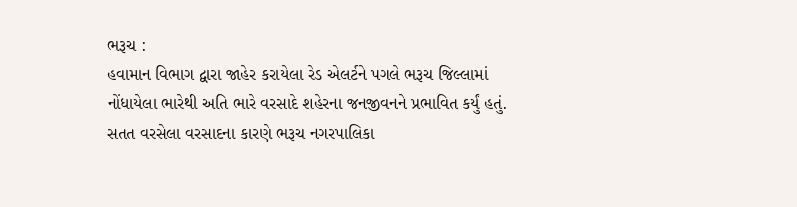ભરૂચ :
હવામાન વિભાગ દ્વારા જાહેર કરાયેલા રેડ એલર્ટને પગલે ભરૂચ જિલ્લામાં નોંધાયેલા ભારેથી અતિ ભારે વરસાદે શહેરના જનજીવનને પ્રભાવિત કર્યું હતું. સતત વરસેલા વરસાદના કારણે ભરૂચ નગરપાલિકા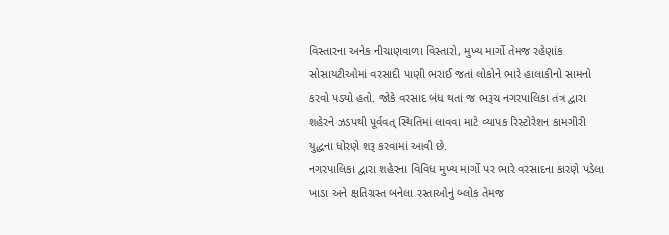વિસ્તારના અનેક નીચાણવાળા વિસ્તારો, મુખ્ય માર્ગો તેમજ રહેણાંક સોસાયટીઓમાં વરસાદી પાણી ભરાઈ જતાં લોકોને ભારે હાલાકીનો સામનો કરવો પડ્યો હતો. જોકે વરસાદ બંધ થતાં જ ભરૂચ નગરપાલિકા તંત્ર દ્વારા શહેરને ઝડપથી પૂર્વવત્ સ્થિતિમાં લાવવા માટે વ્યાપક રિસ્ટોરેશન કામગીરી યુદ્ધના ધોરણે શરૂ કરવામાં આવી છે.
નગરપાલિકા દ્વારા શહેરના વિવિધ મુખ્ય માર્ગો પર ભારે વરસાદના કારણે પડેલા ખાડા અને ક્ષતિગ્રસ્ત બનેલા રસ્તાઓનું બ્લોક તેમજ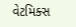વેટમિક્સ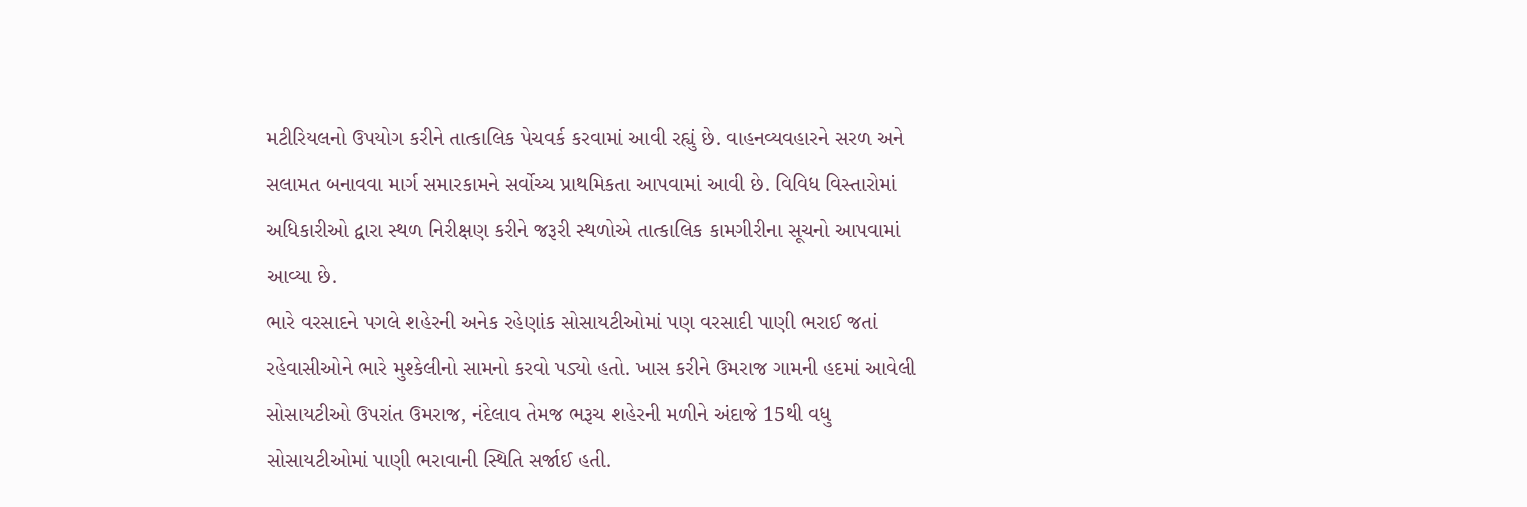મટીરિયલનો ઉપયોગ કરીને તાત્કાલિક પેચવર્ક કરવામાં આવી રહ્યું છે. વાહનવ્યવહારને સરળ અને સલામત બનાવવા માર્ગ સમારકામને સર્વોચ્ચ પ્રાથમિકતા આપવામાં આવી છે. વિવિધ વિસ્તારોમાં અધિકારીઓ દ્વારા સ્થળ નિરીક્ષણ કરીને જરૂરી સ્થળોએ તાત્કાલિક કામગીરીના સૂચનો આપવામાં આવ્યા છે.
ભારે વરસાદને પગલે શહેરની અનેક રહેણાંક સોસાયટીઓમાં પણ વરસાદી પાણી ભરાઈ જતાં રહેવાસીઓને ભારે મુશ્કેલીનો સામનો કરવો પડ્યો હતો. ખાસ કરીને ઉમરાજ ગામની હદમાં આવેલી સોસાયટીઓ ઉપરાંત ઉમરાજ, નંદેલાવ તેમજ ભરૂચ શહેરની મળીને અંદાજે 15થી વધુ સોસાયટીઓમાં પાણી ભરાવાની સ્થિતિ સર્જાઈ હતી.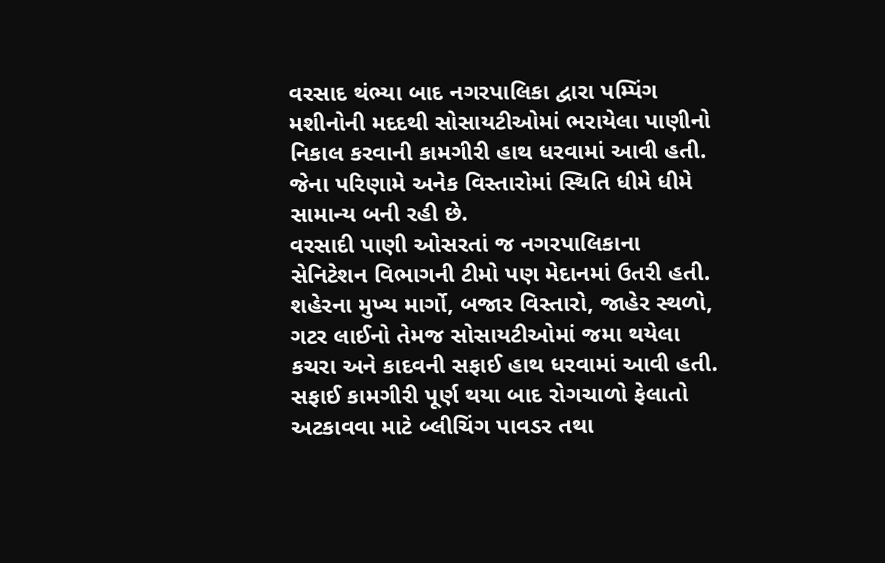વરસાદ થંભ્યા બાદ નગરપાલિકા દ્વારા પમ્પિંગ મશીનોની મદદથી સોસાયટીઓમાં ભરાયેલા પાણીનો નિકાલ કરવાની કામગીરી હાથ ધરવામાં આવી હતી. જેના પરિણામે અનેક વિસ્તારોમાં સ્થિતિ ધીમે ધીમે સામાન્ય બની રહી છે.
વરસાદી પાણી ઓસરતાં જ નગરપાલિકાના સેનિટેશન વિભાગની ટીમો પણ મેદાનમાં ઉતરી હતી. શહેરના મુખ્ય માર્ગો, બજાર વિસ્તારો, જાહેર સ્થળો, ગટર લાઈનો તેમજ સોસાયટીઓમાં જમા થયેલા કચરા અને કાદવની સફાઈ હાથ ધરવામાં આવી હતી. સફાઈ કામગીરી પૂર્ણ થયા બાદ રોગચાળો ફેલાતો અટકાવવા માટે બ્લીચિંગ પાવડર તથા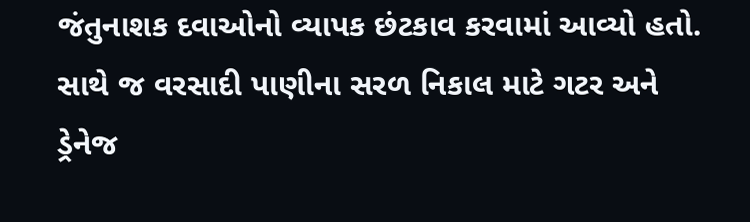જંતુનાશક દવાઓનો વ્યાપક છંટકાવ કરવામાં આવ્યો હતો. સાથે જ વરસાદી પાણીના સરળ નિકાલ માટે ગટર અને ડ્રેનેજ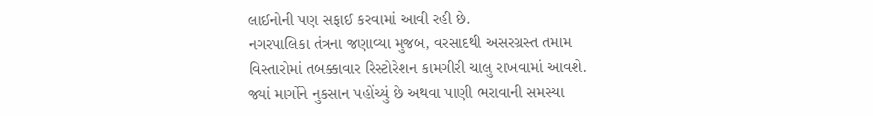લાઈનોની પણ સફાઈ કરવામાં આવી રહી છે.
નગરપાલિકા તંત્રના જણાવ્યા મુજબ, વરસાદથી અસરગ્રસ્ત તમામ વિસ્તારોમાં તબક્કાવાર રિસ્ટોરેશન કામગીરી ચાલુ રાખવામાં આવશે. જ્યાં માર્ગોને નુકસાન પહોંચ્યું છે અથવા પાણી ભરાવાની સમસ્યા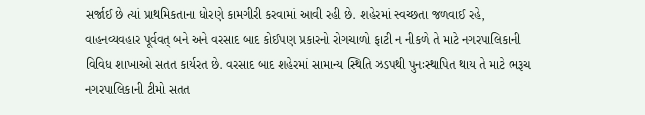સર્જાઈ છે ત્યાં પ્રાથમિકતાના ધોરણે કામગીરી કરવામાં આવી રહી છે. શહેરમાં સ્વચ્છતા જળવાઈ રહે, વાહનવ્યવહાર પૂર્વવત્ બને અને વરસાદ બાદ કોઈપણ પ્રકારનો રોગચાળો ફાટી ન નીકળે તે માટે નગરપાલિકાની વિવિધ શાખાઓ સતત કાર્યરત છે. વરસાદ બાદ શહેરમાં સામાન્ય સ્થિતિ ઝડપથી પુનઃસ્થાપિત થાય તે માટે ભરૂચ નગરપાલિકાની ટીમો સતત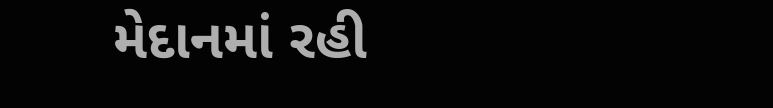મેદાનમાં રહી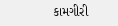કામગીરી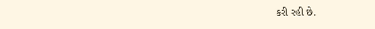કરી રહી છે.